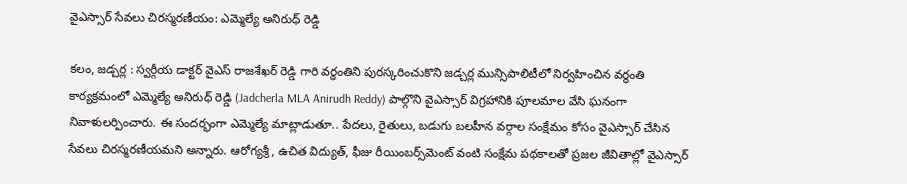వైఎస్సార్ సేవలు చిరస్మరణీయం: ఎమ్మెల్యే అనిరుధ్ రెడ్డి

కలం, జడ్చర్ల : స్వర్గీయ డాక్టర్ వైఎస్ రాజశేఖర్ రెడ్డి గారి వర్ధంతిని పురస్కరించుకొని జడ్చర్ల మున్సిపాలిటీలో నిర్వహించిన వర్ధంతి కార్యక్రమంలో ఎమ్మెల్యే అనిరుధ్ రెడ్డి (Jadcherla MLA Anirudh Reddy) పాల్గొని వైఎస్సార్ విగ్రహానికి పూలమాల వేసి ఘనంగా నివాళులర్పించారు. ఈ సందర్భంగా ఎమ్మెల్యే మాట్లాడుతూ.. పేదలు, రైతులు, బడుగు బలహీన వర్గాల సంక్షేమం కోసం వైఎస్సార్ చేసిన సేవలు చిరస్మరణీయమని అన్నారు. ఆరోగ్యశ్రీ, ఉచిత విద్యుత్, ఫీజు రీయింబర్స్‌మెంట్ వంటి సంక్షేమ పథకాలతో ప్రజల జీవితాల్లో వైఎస్సార్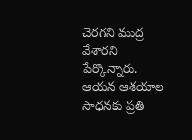చెరగని ముద్ర వేశారని పేర్కొన్నారు. ఆయన ఆశయాల సాధనకు ప్రతి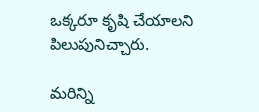ఒక్కరూ కృషి చేయాలని పిలుపునిచ్చారు.

మ‌రిన్ని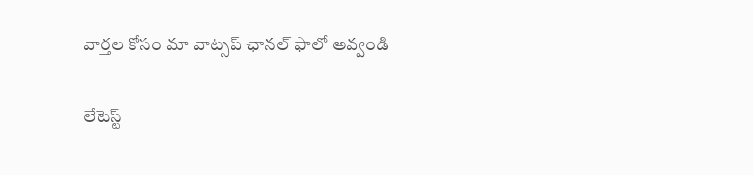వార్త‌ల కోసం మా వాట్స‌ప్ ఛాన‌ల్ ఫాలో అవ్వండి

లేటెస్ట్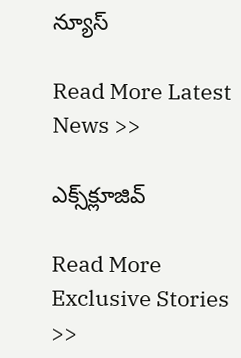న్యూస్‌

Read More Latest News >>

ఎక్స్‌క్లూజివ్‌

Read More Exclusive Stories >>